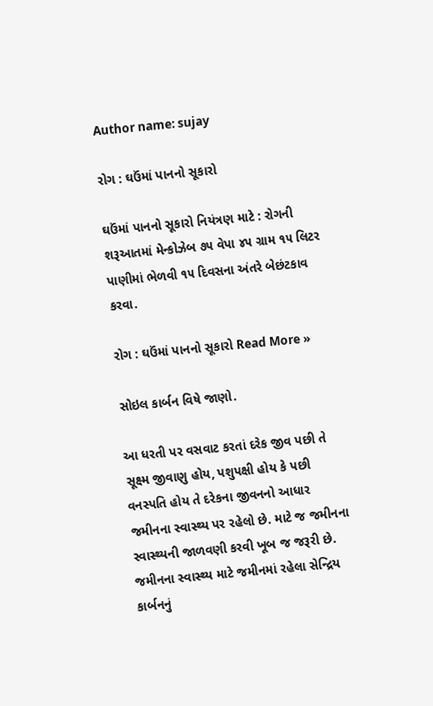Author name: sujay

રોગ : ઘઉંમાં પાનનો સૂકારો

ઘઉંમાં પાનનો સૂકારો નિયંત્રણ માટે : રોગની શરૂઆતમાં મેન્કોઝેબ ૭૫ વેપા ૪૫ ગ્રામ ૧૫ લિટર પાણીમાં ભેળવી ૧૫ દિવસના અંતરે બેછંટકાવ કરવા.

રોગ : ઘઉંમાં પાનનો સૂકારો Read More »

સોઇલ કાર્બન વિષે જાણો.

આ ધરતી પર વસવાટ કરતાં દરેક જીવ પછી તે સૂક્ષ્મ જીવાણુ હોય, પશુપક્ષી હોય કે પછી વનસ્પતિ હોય તે દરેકના જીવનનો આધાર જમીનના સ્વાસ્થ્ય પર રહેલો છે. માટે જ જમીનના સ્વાસ્થ્યની જાળવણી કરવી ખૂબ જ જરૂરી છે. જમીનના સ્વાસ્થ્ય માટે જમીનમાં રહેલા સેન્દ્રિય કાર્બનનું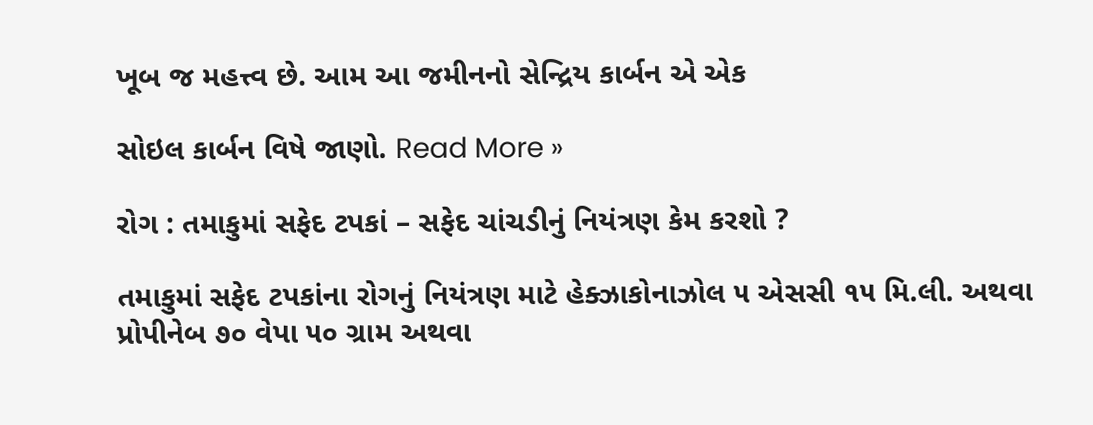ખૂબ જ મહત્ત્વ છે. આમ આ જમીનનો સેન્દ્રિય કાર્બન એ એક

સોઇલ કાર્બન વિષે જાણો. Read More »

રોગ : તમાકુમાં સફેદ ટપકાં – સફેદ ચાંચડીનું નિયંત્રણ કેમ કરશો ?

તમાકુમાં સફેદ ટપકાંના રોગનું નિયંત્રણ માટે હેક્ઝાકોનાઝોલ ૫ એસસી ૧૫ મિ.લી. અથવા પ્રોપીનેબ ૭૦ વેપા ૫૦ ગ્રામ અથવા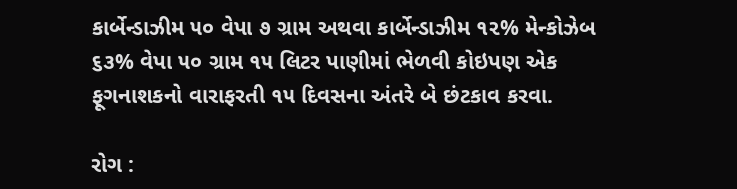કાર્બેન્ડાઝીમ ૫૦ વેપા ૭ ગ્રામ અથવા કાર્બેન્ડાઝીમ ૧૨% મેન્કોઝેબ ૬૩% વેપા ૫૦ ગ્રામ ૧૫ લિટર પાણીમાં ભેળવી કોઇપણ એક ફૂગનાશકનો વારાફરતી ૧૫ દિવસના અંતરે બે છંટકાવ કરવા.

રોગ :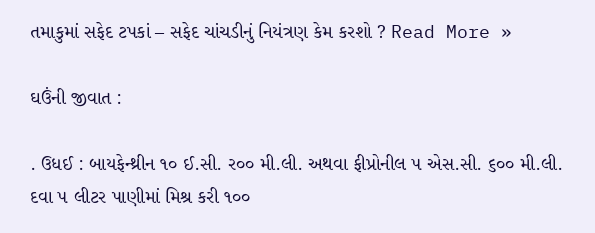તમાકુમાં સફેદ ટપકાં – સફેદ ચાંચડીનું નિયંત્રણ કેમ કરશો ? Read More »

ઘઉંની જીવાત :

. ઉધઈ : બાયફેન્થ્રીન ૧૦ ઈ.સી. ર૦૦ મી.લી. અથવા ફીપ્રોનીલ ૫ એસ.સી. ૬૦૦ મી.લી. દવા ૫ લીટર પાણીમાં મિશ્ર કરી ૧૦૦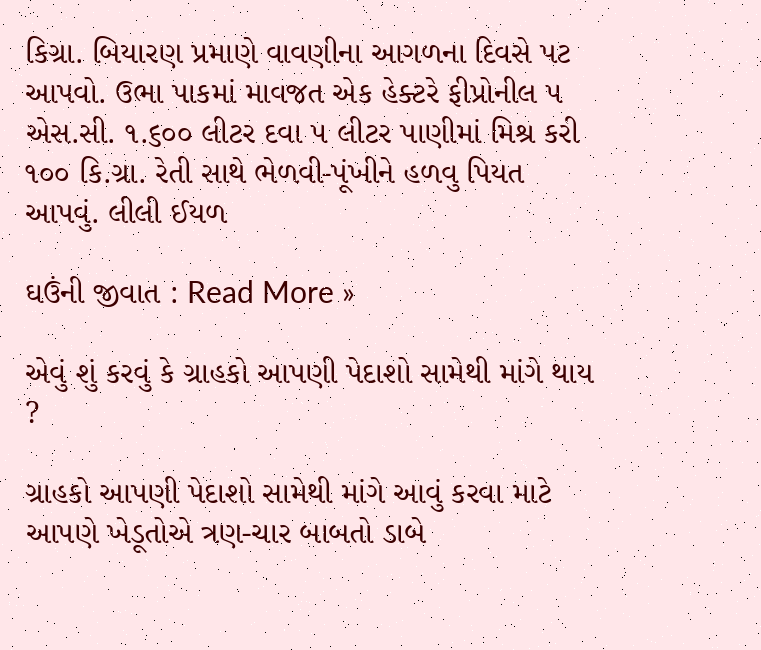કિગ્રા. બિયારણ પ્રમાણે વાવણીના આગળના દિવસે પટ આપવો. ઉભા પાકમાં માવજત એક હેક્ટરે ફીપ્રોનીલ ૫ એસ.સી. ૧.૬૦૦ લીટર દવા ૫ લીટર પાણીમાં મિશ્ર કરી ૧૦૦ કિ.ગ્રા. રેતી સાથે ભેળવી-પૂંખીને હળવુ પિયત આપવું. લીલી ઈયળ

ઘઉંની જીવાત : Read More »

એવું શું કરવું કે ગ્રાહકો આપણી પેદાશો સામેથી માંગે થાય ?

ગ્રાહકો આપણી પેદાશો સામેથી માંગે આવું કરવા માટે આપણે ખેડૂતોએ ત્રણ-ચાર બાબતો ડાબે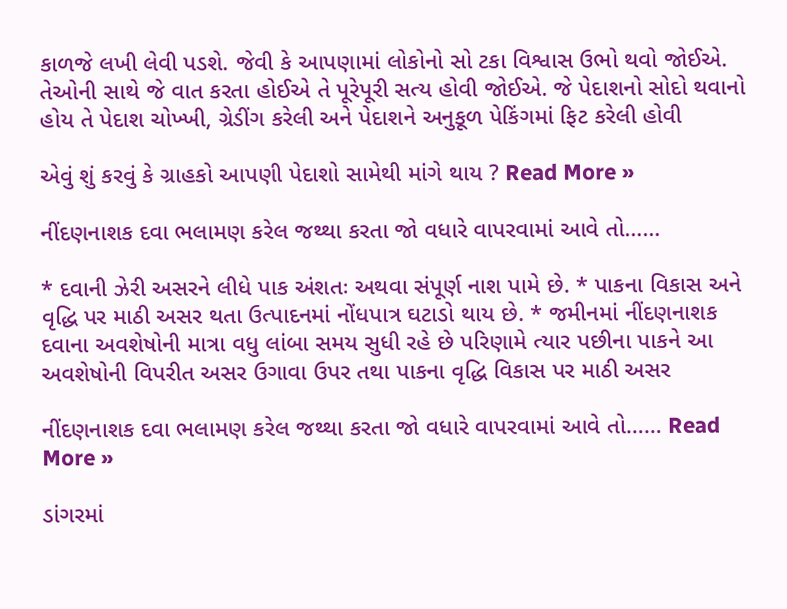કાળજે લખી લેવી પડશે. જેવી કે આપણામાં લોકોનો સો ટકા વિશ્વાસ ઉભો થવો જોઈએ. તેઓની સાથે જે વાત કરતા હોઈએ તે પૂરેપૂરી સત્ય હોવી જોઈએ. જે પેદાશનો સોદો થવાનો હોય તે પેદાશ ચોખ્ખી, ગ્રેડીંગ કરેલી અને પેદાશને અનુકૂળ પેકિંગમાં ફિટ કરેલી હોવી

એવું શું કરવું કે ગ્રાહકો આપણી પેદાશો સામેથી માંગે થાય ? Read More »

નીંદણનાશક દવા ભલામણ કરેલ જથ્થા કરતા જો વધારે વાપરવામાં આવે તો……

* દવાની ઝેરી અસરને લીધે પાક અંશતઃ અથવા સંપૂર્ણ નાશ પામે છે. * પાકના વિકાસ અને વૃદ્ધિ પર માઠી અસર થતા ઉત્પાદનમાં નોંધપાત્ર ઘટાડો થાય છે. * જમીનમાં નીંદણનાશક દવાના અવશેષોની માત્રા વધુ લાંબા સમય સુધી રહે છે પરિણામે ત્યાર પછીના પાકને આ અવશેષોની વિપરીત અસર ઉગાવા ઉપર તથા પાકના વૃદ્ધિ વિકાસ પર માઠી અસર

નીંદણનાશક દવા ભલામણ કરેલ જથ્થા કરતા જો વધારે વાપરવામાં આવે તો…… Read More »

ડાંગરમાં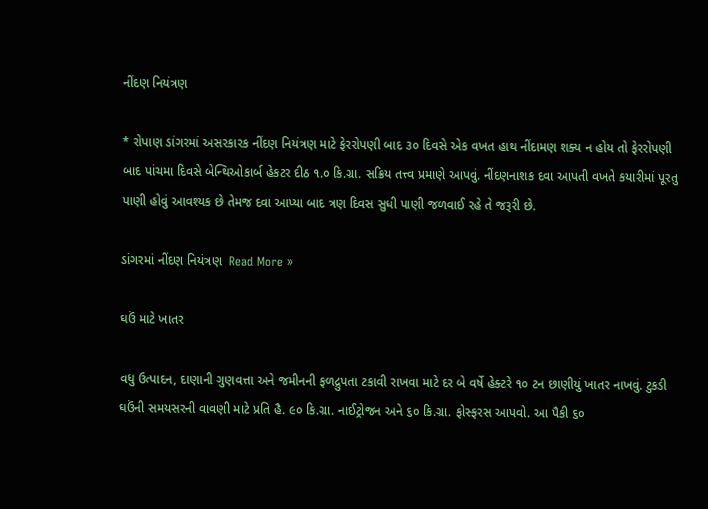નીંદણ નિયંત્રણ

* રોપાણ ડાંગરમાં અસરકારક નીંદણ નિયંત્રણ માટે ફેરરોપણી બાદ ૩૦ દિવસે એક વખત હાથ નીંદામણ શક્ય ન હોય તો ફેરરોપણી બાદ પાંચમા દિવસે બેન્થિઓકાર્બ હેકટર દીઠ ૧.૦ કિ.ગ્રા. સક્રિય તત્ત્વ પ્રમાણે આપવું. નીંદણનાશક દવા આપતી વખતે કયારીમાં પૂરતુ પાણી હોવું આવશ્યક છે તેમજ દવા આપ્યા બાદ ત્રણ દિવસ સુધી પાણી જળવાઈ રહે તે જરૂરી છે.

ડાંગરમાં નીંદણ નિયંત્રણ  Read More »

ઘઉં માટે ખાતર

વધુ ઉત્પાદન, દાણાની ગુણવત્તા અને જમીનની ફળદ્રુપતા ટકાવી રાખવા માટે દર બે વર્ષે હેક્ટરે ૧૦ ટન છાણીયું ખાતર નાખવું. ટુકડી ઘઉંની સમયસરની વાવણી માટે પ્રતિ હૈ. ૯૦ કિ.ગ્રા. નાઈટ્રોજન અને ૬૦ કિ.ગ્રા. ફોસ્ફરસ આપવો. આ પૈકી ૬૦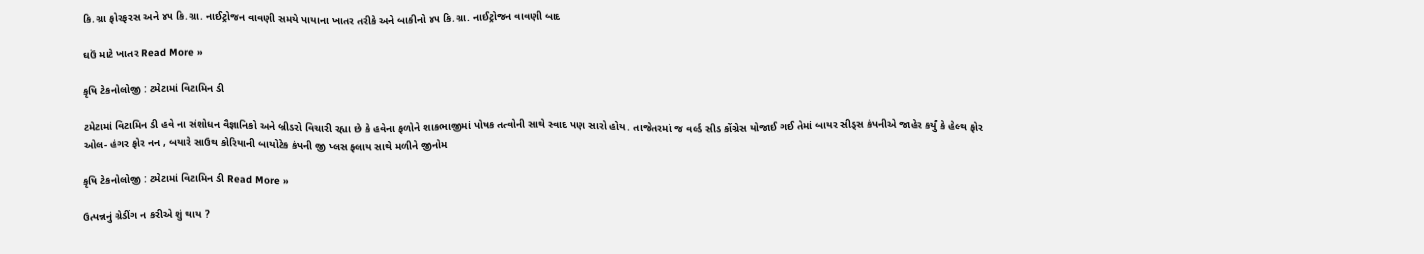કિ.ગ્રા ફોરફરસ અને ૪૫ કિ.ગ્રા. નાઈટ્રોજન વાવણી સમયે પાયાના ખાતર તરીકે અને બાકીનો ૪૫ કિ.ગ્રા. નાઈટ્રોજન વાવણી બાદ

ઘઉં માટે ખાતર Read More »

કૃષિ ટેકનોલોજી : ટમેટામાં વિટામિન ડી

ટમેટામાં વિટામિન ડી હવે ના સંશોધન વૈજ્ઞાનિકો અને બ્રીડરો વિચારી રહ્યા છે કે હવેના ફળોને શાકભાજીમાં પોષક તત્વોની સાથે સ્વાદ પણ સારો હોય. તાજેતરમાં જ વર્લ્ડ સીડ કોંગ્રેસ યોજાઈ ગઈ તેમાં બાયર સીડ્સ કંપનીએ જાહેર કર્યું કે હેલ્થ ફોર ઓલ- હંગર ફોર નન , બયારે સાઉથ કોરિયાની બાયોટેક કંપની જી પ્લસ ફ્લાય સાથે મળીને જીનોમ

કૃષિ ટેકનોલોજી : ટમેટામાં વિટામિન ડી Read More »

ઉત્પન્નનું ગ્રેડીંગ ન કરીએ શું થાય ?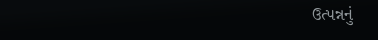ઉત્પન્નનું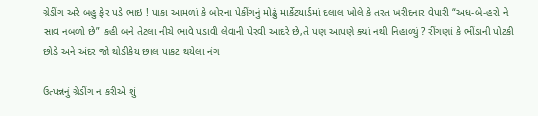ગ્રેડીંગ અરે બહુ ફેર પડે ભાઇ ! પાકા આમળાં કે બોરના પેકીંગનું મોઢું માર્કેટયાર્ડમાં દલાલ ખોલે કે તરત ખરીદનાર વેપારી “અધ-બે-હરો ને સાવ નબળો છે” કહી બને તેટલા નીચે ભાવે પડાવી લેવાની પેરવી આદરે છે,તે પણ આપણે ક્યાં નથી નિહાળ્યું ? રીંગણાં કે ભીંડાની પોટકી છોડે અને અંદર જો થોડીકેય છાલ પાકટ થયેલા નંગ

ઉત્પન્નનું ગ્રેડીંગ ન કરીએ શું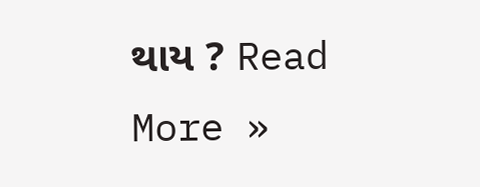થાય ? Read More »